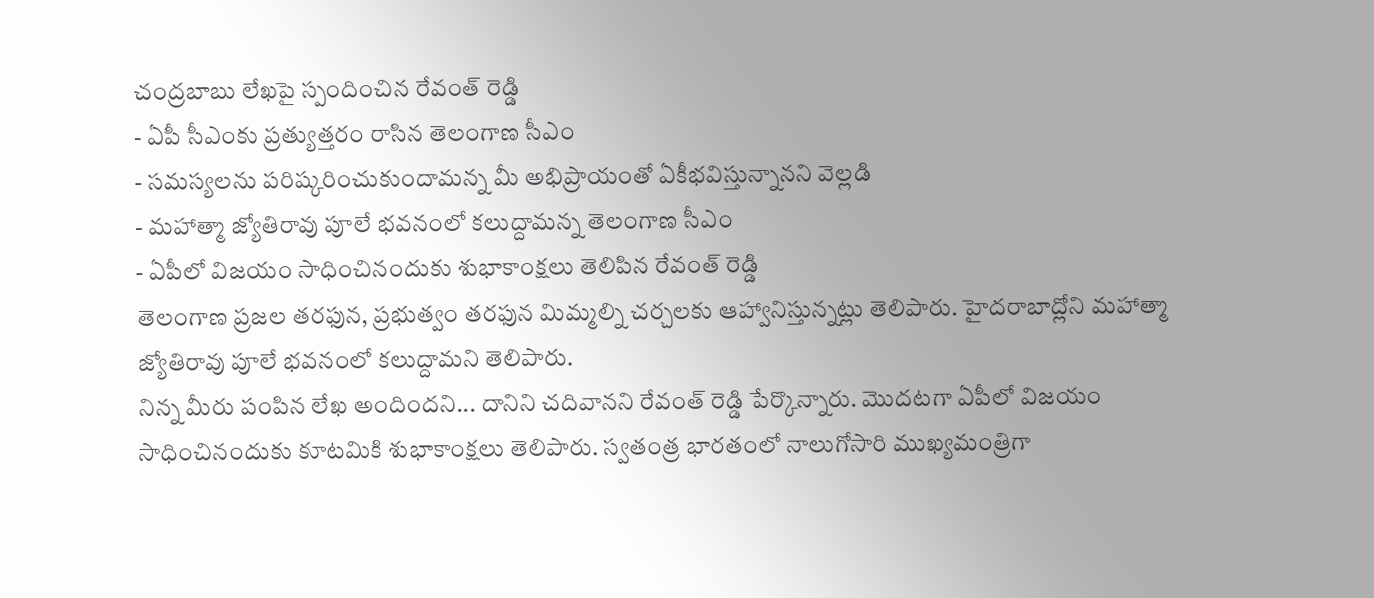చంద్రబాబు లేఖపై స్పందించిన రేవంత్ రెడ్డి
- ఏపీ సీఎంకు ప్రత్యుత్తరం రాసిన తెలంగాణ సీఎం
- సమస్యలను పరిష్కరించుకుందామన్న మీ అభిప్రాయంతో ఏకీభవిస్తున్నానని వెల్లడి
- మహాత్మా జ్యోతిరావు పూలే భవనంలో కలుద్దామన్న తెలంగాణ సీఎం
- ఏపీలో విజయం సాధించినందుకు శుభాకాంక్షలు తెలిపిన రేవంత్ రెడ్డి
తెలంగాణ ప్రజల తరఫున, ప్రభుత్వం తరఫున మిమ్మల్ని చర్చలకు ఆహ్వానిస్తున్నట్లు తెలిపారు. హైదరాబాద్లోని మహాత్మా జ్యోతిరావు పూలే భవనంలో కలుద్దామని తెలిపారు.
నిన్న మీరు పంపిన లేఖ అందిందని... దానిని చదివానని రేవంత్ రెడ్డి పేర్కొన్నారు. మొదటగా ఏపీలో విజయం సాధించినందుకు కూటమికి శుభాకాంక్షలు తెలిపారు. స్వతంత్ర భారతంలో నాలుగోసారి ముఖ్యమంత్రిగా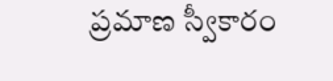ప్రమాణ స్వీకారం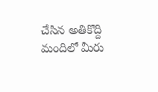చేసిన అతికొద్ది మందిలో మీరు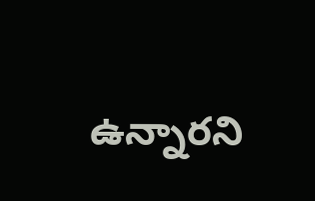ఉన్నారని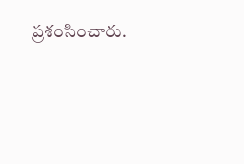ప్రశంసించారు.